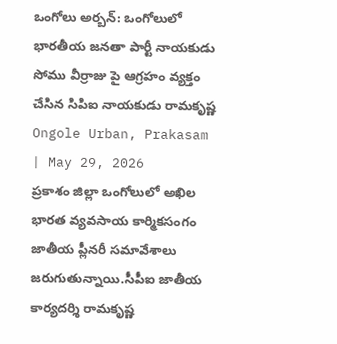ఒంగోలు అర్బన్: ఒంగోలులో భారతీయ జనతా పార్టీ నాయకుడు సోము వీర్రాజు పై ఆగ్రహం వ్యక్తం చేసిన సిపిఐ నాయకుడు రామకృష్ణ
Ongole Urban, Prakasam | May 29, 2026
ప్రకాశం జిల్లా ఒంగోలులో అఖిల భారత వ్యవసాయ కార్మికసంగం జాతీయ ప్లీనరీ సమావేశాలు జరుగుతున్నాయి.సీపీఐ జాతీయ కార్యదర్శి రామకృష్ణ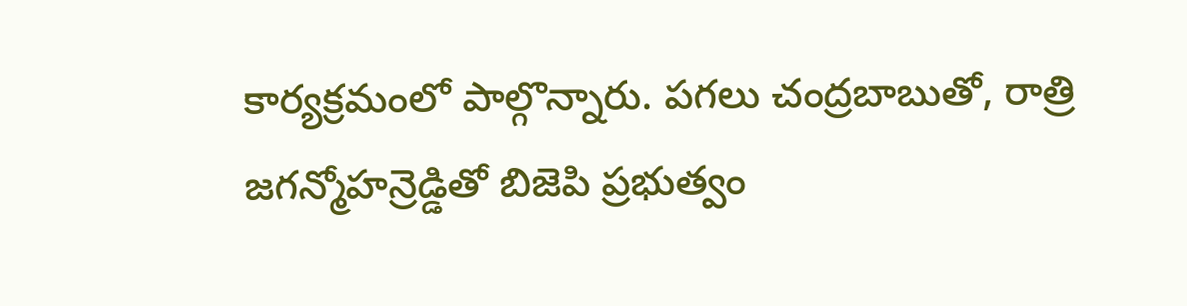కార్యక్రమంలో పాల్గొన్నారు. పగలు చంద్రబాబుతో, రాత్రి జగన్మోహన్రెడ్డితో బిజెపి ప్రభుత్వం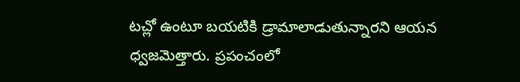టచ్లో ఉంటూ బయటికి డ్రామాలాడుతున్నారని ఆయన ధ్వజమెత్తారు. ప్రపంచంలో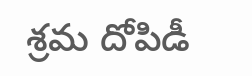శ్రమ దోపిడీ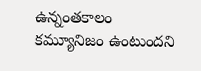ఉన్నంతకాలం కమ్యూనిజం ఉంటుందని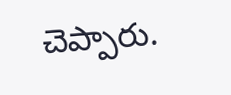చెప్పారు.